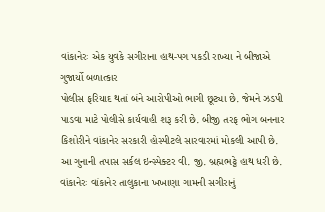વાંકાનેરઃ એક યુવકે સગીરાના હાથ-પગ પકડી રાખ્યા ને બીજાએ ગુજાર્યો બળાત્કાર
પોલીસ ફરિયાદ થતાં બંને આરોપીઓ ભાગી છૂટ્યા છે. જેમને ઝડપી પાડવા માટે પોલીસે કાર્યવાહી શરૂ કરી છે. બીજી તરફ ભોગ બનનાર કિશોરીને વાંકાનેર સરકારી હોસ્પીટલે સારવારમાં મોકલી આપી છે. આ ગુનાની તપાસ સર્કલ ઇન્સ્પેક્ટર વી. જી. બ્રહ્મભટ્ટે હાથ ધરી છે.
વાંકાનેરઃ વાંકાનેર તાલુકાના ખખાણા ગામની સગીરાનું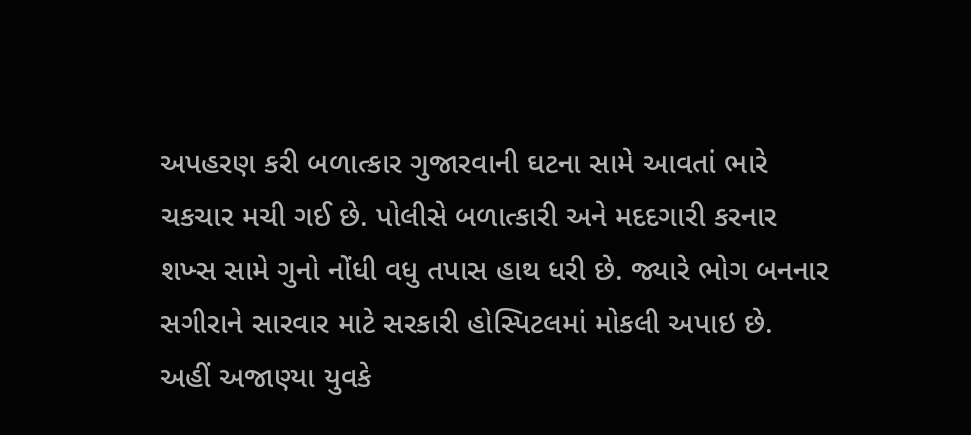અપહરણ કરી બળાત્કાર ગુજારવાની ઘટના સામે આવતાં ભારે ચકચાર મચી ગઈ છે. પોલીસે બળાત્કારી અને મદદગારી કરનાર શખ્સ સામે ગુનો નોંધી વધુ તપાસ હાથ ધરી છે. જ્યારે ભોગ બનનાર સગીરાને સારવાર માટે સરકારી હોસ્પિટલમાં મોકલી અપાઇ છે.
અહીં અજાણ્યા યુવકે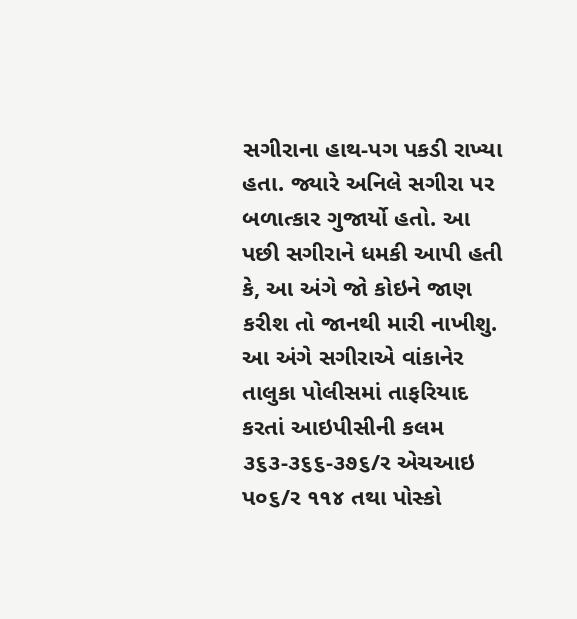સગીરાના હાથ-પગ પકડી રાખ્યા હતા. જ્યારે અનિલે સગીરા પર બળાત્કાર ગુજાર્યો હતો. આ પછી સગીરાને ધમકી આપી હતી કે, આ અંગે જો કોઇને જાણ કરીશ તો જાનથી મારી નાખીશુ. આ અંગે સગીરાએ વાંકાનેર તાલુકા પોલીસમાં તાફરિયાદ કરતાં આઇપીસીની કલમ ૩૬૩-૩૬૬-૩૭૬/ર એચઆઇ પ૦૬/ર ૧૧૪ તથા પોસ્કો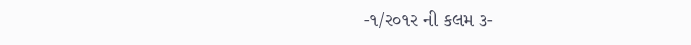-૧/ર૦૧ર ની કલમ ૩-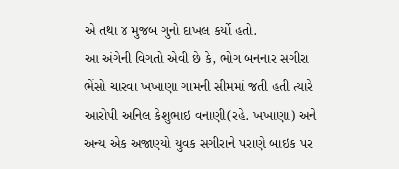એ તથા ૪ મુજબ ગુનો દાખલ કર્યો હતો.
આ અંગેની વિગતો એવી છે કે, ભોગ બનનાર સગીરા ભેંસો ચારવા ખખાણા ગામની સીમમાં જતી હતી ત્યારે આરોપી અનિલ કેશુભાઇ વનાણી(રહે. ખખાણા) અને અન્ય એક અજાણ્યો યુવક સગીરાને પરાણે બાઇક પર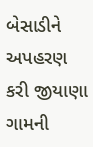બેસાડીને અપહરણ કરી જીયાણા ગામની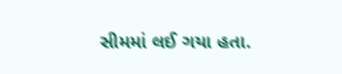સીમમાં લઈ ગયા હતા.